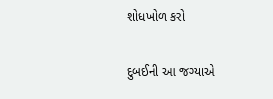શોધખોળ કરો

દુબઈની આ જગ્યાએ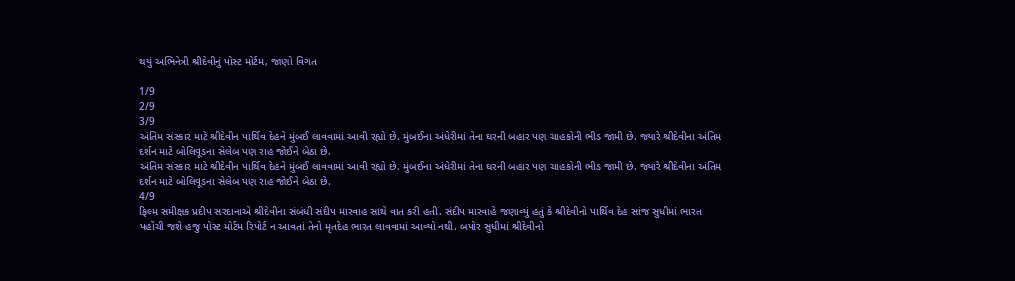થયું અભિનેત્રી શ્રીદેવીનું પોસ્ટ મોર્ટમ, જાણો વિગત

1/9
2/9
3/9
અંતિમ સંસ્કાર માટે શ્રીદેવીન પાર્થિવ દેહને મુંબઈ લાવવામાં આવી રહ્યો છે. મુંબઈના અંધેરીમાં તેના ઘરની બહાર પણ ચાહકોની ભીડ જામી છે. જ્યારે શ્રીદેવીના અંતિમ દર્શન માટે બોલિવૂડના સેલેબ પણ રાહ જોઈને બેઠા છે.
અંતિમ સંસ્કાર માટે શ્રીદેવીન પાર્થિવ દેહને મુંબઈ લાવવામાં આવી રહ્યો છે. મુંબઈના અંધેરીમાં તેના ઘરની બહાર પણ ચાહકોની ભીડ જામી છે. જ્યારે શ્રીદેવીના અંતિમ દર્શન માટે બોલિવૂડના સેલેબ પણ રાહ જોઈને બેઠા છે.
4/9
ફિલ્મ સમીક્ષક પ્રદીપ સરદાનાએ શ્રીદેવીના સંબંધી સંદીપ મારવાહ સાથે વાત કરી હતી. સંદીપ મારવાહે જણાવ્યું હતું કે શ્રીદેવીનો પાર્થિવ દેહ સાંજ સુધીમાં ભારત પહોંચી જશે હજુ પોસ્ટ મોર્ટમ રિપોર્ટ ન આવતાં તેનો મૃતદેહ ભારત લાવવામાં આવ્યો નથી. બપોર સુધીમાં શ્રીદેવીનો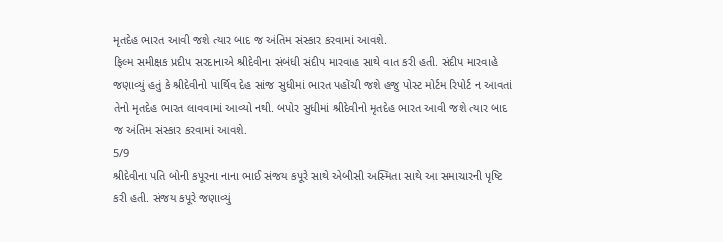મૃતદેહ ભારત આવી જશે ત્યાર બાદ જ અંતિમ સંસ્કાર કરવામાં આવશે.
ફિલ્મ સમીક્ષક પ્રદીપ સરદાનાએ શ્રીદેવીના સંબંધી સંદીપ મારવાહ સાથે વાત કરી હતી. સંદીપ મારવાહે જણાવ્યું હતું કે શ્રીદેવીનો પાર્થિવ દેહ સાંજ સુધીમાં ભારત પહોંચી જશે હજુ પોસ્ટ મોર્ટમ રિપોર્ટ ન આવતાં તેનો મૃતદેહ ભારત લાવવામાં આવ્યો નથી. બપોર સુધીમાં શ્રીદેવીનો મૃતદેહ ભારત આવી જશે ત્યાર બાદ જ અંતિમ સંસ્કાર કરવામાં આવશે.
5/9
શ્રીદેવીના પતિ બોની કપૂરના નાના ભાઈ સંજય કપૂરે સાથે એબીસી અસ્મિતા સાથે આ સમાચારની પૃષ્ટિ કરી હતી. સંજય કપૂરે જણાવ્યું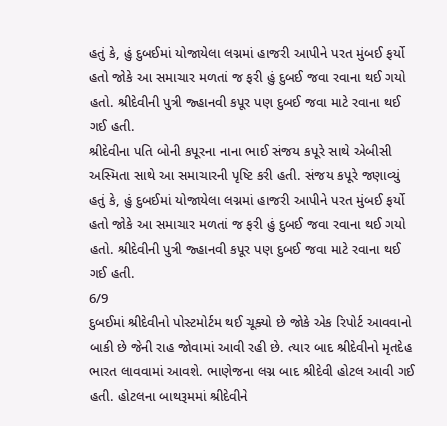હતું કે, હું દુબઈમાં યોજાયેલા લગ્નમાં હાજરી આપીને પરત મુંબઈ ફર્યો હતો જોકે આ સમાચાર મળતાં જ ફરી હું દુબઈ જવા રવાના થઈ ગયો હતો. શ્રીદેવીની પુત્રી જ્હાનવી કપૂર પણ દુબઈ જવા માટે રવાના થઈ ગઈ હતી.
શ્રીદેવીના પતિ બોની કપૂરના નાના ભાઈ સંજય કપૂરે સાથે એબીસી અસ્મિતા સાથે આ સમાચારની પૃષ્ટિ કરી હતી. સંજય કપૂરે જણાવ્યું હતું કે, હું દુબઈમાં યોજાયેલા લગ્નમાં હાજરી આપીને પરત મુંબઈ ફર્યો હતો જોકે આ સમાચાર મળતાં જ ફરી હું દુબઈ જવા રવાના થઈ ગયો હતો. શ્રીદેવીની પુત્રી જ્હાનવી કપૂર પણ દુબઈ જવા માટે રવાના થઈ ગઈ હતી.
6/9
દુબઈમાં શ્રીદેવીનો પોસ્ટમોર્ટમ થઈ ચૂક્યો છે જોકે એક રિપોર્ટ આવવાનો બાકી છે જેની રાહ જોવામાં આવી રહી છે. ત્યાર બાદ શ્રીદેવીનો મૃતદેહ ભારત લાવવામાં આવશે. ભાણેજના લગ્ન બાદ શ્રીદેવી હોટલ આવી ગઈ હતી. હોટલના બાથરૂમમાં શ્રીદેવીને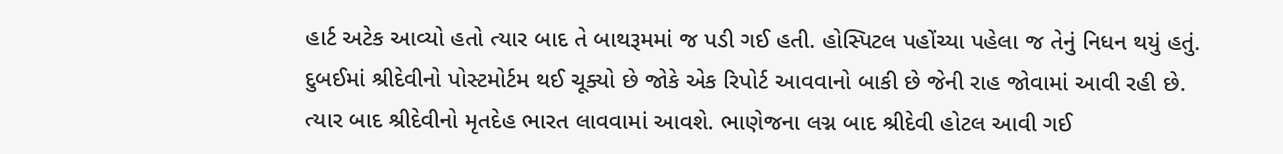હાર્ટ અટેક આવ્યો હતો ત્યાર બાદ તે બાથરૂમમાં જ પડી ગઈ હતી. હોસ્પિટલ પહોંચ્યા પહેલા જ તેનું નિધન થયું હતું.
દુબઈમાં શ્રીદેવીનો પોસ્ટમોર્ટમ થઈ ચૂક્યો છે જોકે એક રિપોર્ટ આવવાનો બાકી છે જેની રાહ જોવામાં આવી રહી છે. ત્યાર બાદ શ્રીદેવીનો મૃતદેહ ભારત લાવવામાં આવશે. ભાણેજના લગ્ન બાદ શ્રીદેવી હોટલ આવી ગઈ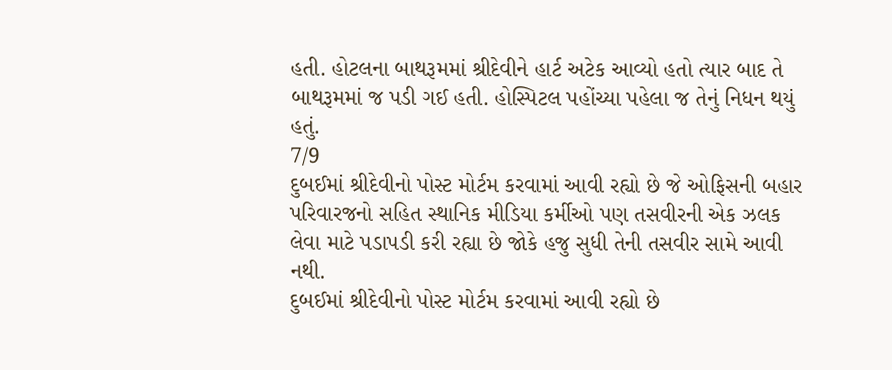હતી. હોટલના બાથરૂમમાં શ્રીદેવીને હાર્ટ અટેક આવ્યો હતો ત્યાર બાદ તે બાથરૂમમાં જ પડી ગઈ હતી. હોસ્પિટલ પહોંચ્યા પહેલા જ તેનું નિધન થયું હતું.
7/9
દુબઈમાં શ્રીદેવીનો પોસ્ટ મોર્ટમ કરવામાં આવી રહ્યો છે જે ઓફિસની બહાર પરિવારજનો સહિત સ્થાનિક મીડિયા કર્મીઓ પણ તસવીરની એક ઝલક લેવા માટે પડાપડી કરી રહ્યા છે જોકે હજુ સુધી તેની તસવીર સામે આવી નથી.
દુબઈમાં શ્રીદેવીનો પોસ્ટ મોર્ટમ કરવામાં આવી રહ્યો છે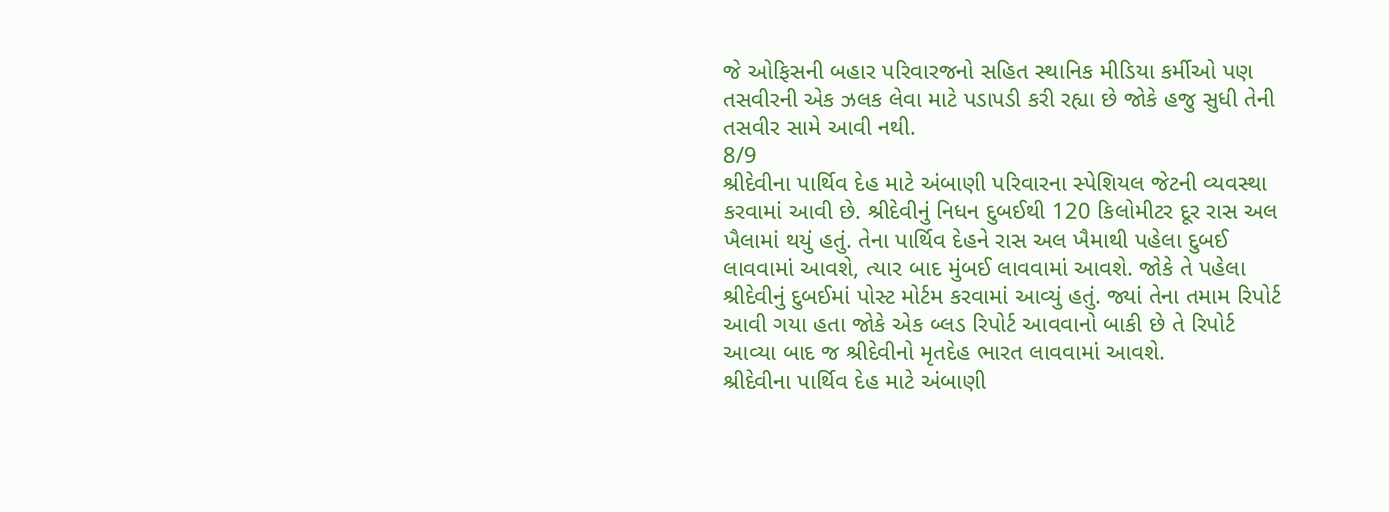જે ઓફિસની બહાર પરિવારજનો સહિત સ્થાનિક મીડિયા કર્મીઓ પણ તસવીરની એક ઝલક લેવા માટે પડાપડી કરી રહ્યા છે જોકે હજુ સુધી તેની તસવીર સામે આવી નથી.
8/9
શ્રીદેવીના પાર્થિવ દેહ માટે અંબાણી પરિવારના સ્પેશિયલ જેટની વ્યવસ્થા કરવામાં આવી છે. શ્રીદેવીનું નિધન દુબઈથી 120 કિલોમીટર દૂર રાસ અલ ખૈલામાં થયું હતું. તેના પાર્થિવ દેહને રાસ અલ ખૈમાથી પહેલા દુબઈ લાવવામાં આવશે, ત્યાર બાદ મુંબઈ લાવવામાં આવશે. જોકે તે પહેલા શ્રીદેવીનું દુબઈમાં પોસ્ટ મોર્ટમ કરવામાં આવ્યું હતું. જ્યાં તેના તમામ રિપોર્ટ આવી ગયા હતા જોકે એક બ્લડ રિપોર્ટ આવવાનો બાકી છે તે રિપોર્ટ આવ્યા બાદ જ શ્રીદેવીનો મૃતદેહ ભારત લાવવામાં આવશે.
શ્રીદેવીના પાર્થિવ દેહ માટે અંબાણી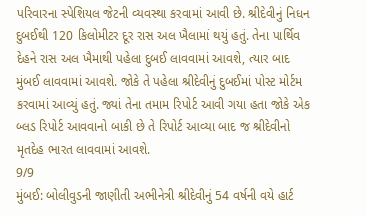પરિવારના સ્પેશિયલ જેટની વ્યવસ્થા કરવામાં આવી છે. શ્રીદેવીનું નિધન દુબઈથી 120 કિલોમીટર દૂર રાસ અલ ખૈલામાં થયું હતું. તેના પાર્થિવ દેહને રાસ અલ ખૈમાથી પહેલા દુબઈ લાવવામાં આવશે, ત્યાર બાદ મુંબઈ લાવવામાં આવશે. જોકે તે પહેલા શ્રીદેવીનું દુબઈમાં પોસ્ટ મોર્ટમ કરવામાં આવ્યું હતું. જ્યાં તેના તમામ રિપોર્ટ આવી ગયા હતા જોકે એક બ્લડ રિપોર્ટ આવવાનો બાકી છે તે રિપોર્ટ આવ્યા બાદ જ શ્રીદેવીનો મૃતદેહ ભારત લાવવામાં આવશે.
9/9
મુંબઈ: બોલીવુડની જાણીતી અભીનેત્રી શ્રીદેવીનું 54 વર્ષની વયે હાર્ટ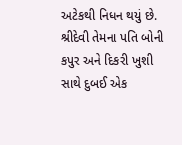અટેકથી નિધન થયું છે. શ્રીદેવી તેમના પતિ બોની કપુર અને દિકરી ખુશી સાથે દુબઈ એક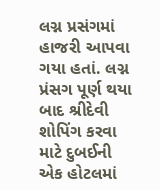લગ્ન પ્રસંગમાં હાજરી આપવા ગયા હતાં. લગ્ન પ્રંસગ પૂર્ણ થયા બાદ શ્રીદેવી શોપિંગ કરવા માટે દુબઈની એક હોટલમાં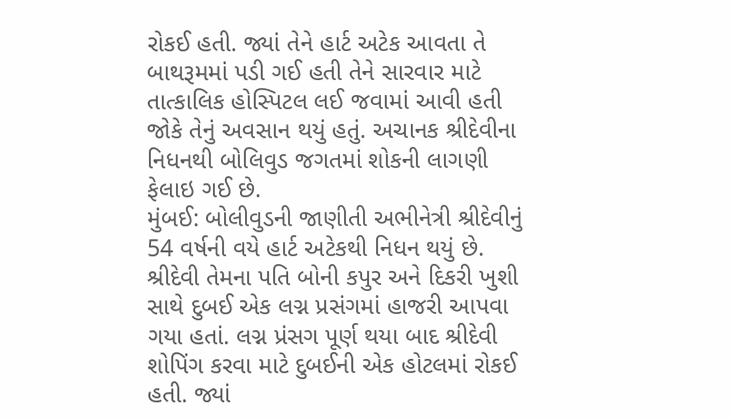રોકઈ હતી. જ્યાં તેને હાર્ટ અટેક આવતા તે બાથરૂમમાં પડી ગઈ હતી તેને સારવાર માટે તાત્કાલિક હોસ્પિટલ લઈ જવામાં આવી હતી જોકે તેનું અવસાન થયું હતું. અચાનક શ્રીદેવીના નિધનથી બોલિવુડ જગતમાં શોકની લાગણી ફેલાઇ ગઈ છે.
મુંબઈ: બોલીવુડની જાણીતી અભીનેત્રી શ્રીદેવીનું 54 વર્ષની વયે હાર્ટ અટેકથી નિધન થયું છે. શ્રીદેવી તેમના પતિ બોની કપુર અને દિકરી ખુશી સાથે દુબઈ એક લગ્ન પ્રસંગમાં હાજરી આપવા ગયા હતાં. લગ્ન પ્રંસગ પૂર્ણ થયા બાદ શ્રીદેવી શોપિંગ કરવા માટે દુબઈની એક હોટલમાં રોકઈ હતી. જ્યાં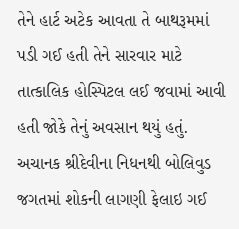તેને હાર્ટ અટેક આવતા તે બાથરૂમમાં પડી ગઈ હતી તેને સારવાર માટે તાત્કાલિક હોસ્પિટલ લઈ જવામાં આવી હતી જોકે તેનું અવસાન થયું હતું. અચાનક શ્રીદેવીના નિધનથી બોલિવુડ જગતમાં શોકની લાગણી ફેલાઇ ગઈ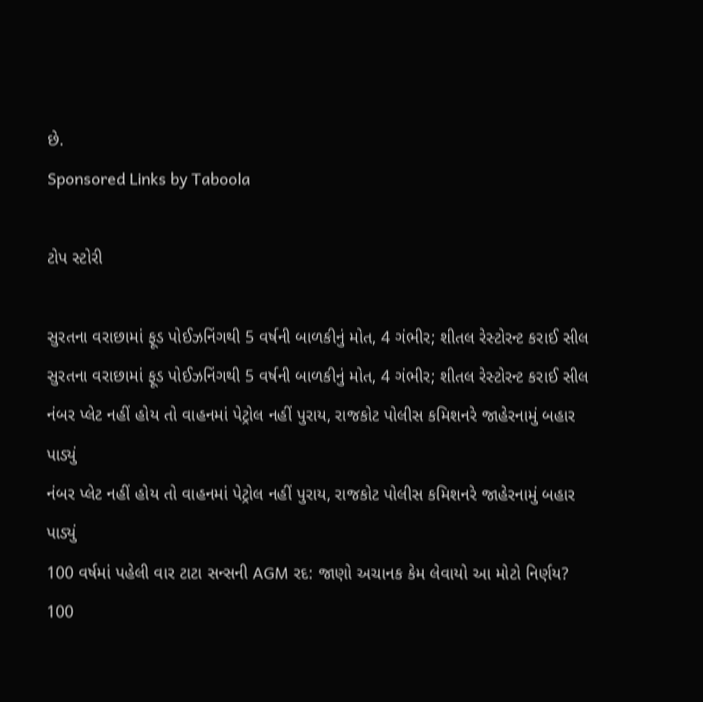છે.
Sponsored Links by Taboola

ટોપ સ્ટોરી

સુરતના વરાછામાં ફૂડ પોઈઝનિંગથી 5 વર્ષની બાળકીનું મોત, 4 ગંભીર; શીતલ રેસ્ટોરન્ટ કરાઈ સીલ
સુરતના વરાછામાં ફૂડ પોઈઝનિંગથી 5 વર્ષની બાળકીનું મોત, 4 ગંભીર; શીતલ રેસ્ટોરન્ટ કરાઈ સીલ
નંબર પ્લેટ નહીં હોય તો વાહનમાં પેટ્રોલ નહીં પુરાય, રાજકોટ પોલીસ કમિશનરે જાહેરનામું બહાર પાડ્યું
નંબર પ્લેટ નહીં હોય તો વાહનમાં પેટ્રોલ નહીં પુરાય, રાજકોટ પોલીસ કમિશનરે જાહેરનામું બહાર પાડ્યું
100 વર્ષમાં પહેલી વાર ટાટા સન્સની AGM રદ: જાણો અચાનક કેમ લેવાયો આ મોટો નિર્ણય?
100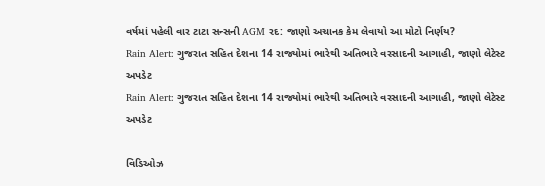વર્ષમાં પહેલી વાર ટાટા સન્સની AGM રદ: જાણો અચાનક કેમ લેવાયો આ મોટો નિર્ણય?
Rain Alert: ગુજરાત સહિત દેશના 14 રાજ્યોમાં ભારેથી અતિભારે વરસાદની આગાહી, જાણો લેટેસ્ટ અપડેટ
Rain Alert: ગુજરાત સહિત દેશના 14 રાજ્યોમાં ભારેથી અતિભારે વરસાદની આગાહી, જાણો લેટેસ્ટ અપડેટ

વિડિઓઝ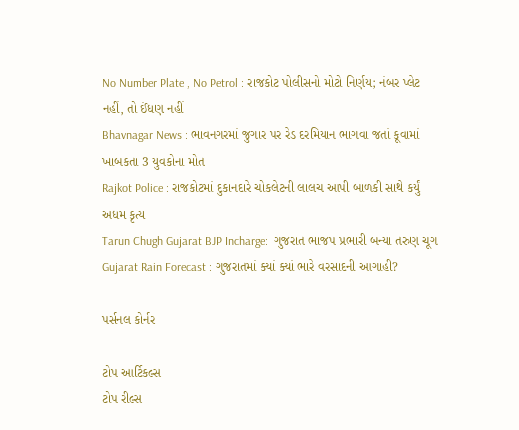No Number Plate , No Petrol : રાજકોટ પોલીસનો મોટો નિર્ણય; નંબર પ્લેટ નહીં, તો ઈંધણ નહીં
Bhavnagar News : ભાવનગરમાં જુગાર પર રેડ દરમિયાન ભાગવા જતાં કૂવામાં ખાબકતા 3 યુવકોના મોત
Rajkot Police : રાજકોટમાં દુકાનદારે ચોકલેટની લાલચ આપી બાળકી સાથે કર્યું અધમ કૃત્ય
Tarun Chugh Gujarat BJP Incharge:  ગુજરાત ભાજપ પ્રભારી બન્યા તરુણ ચૂગ
Gujarat Rain Forecast : ગુજરાતમાં ક્યાં ક્યાં ભારે વરસાદની આગાહી?

પર્સનલ કોર્નર

ટોપ આર્ટિકલ્સ
ટોપ રીલ્સ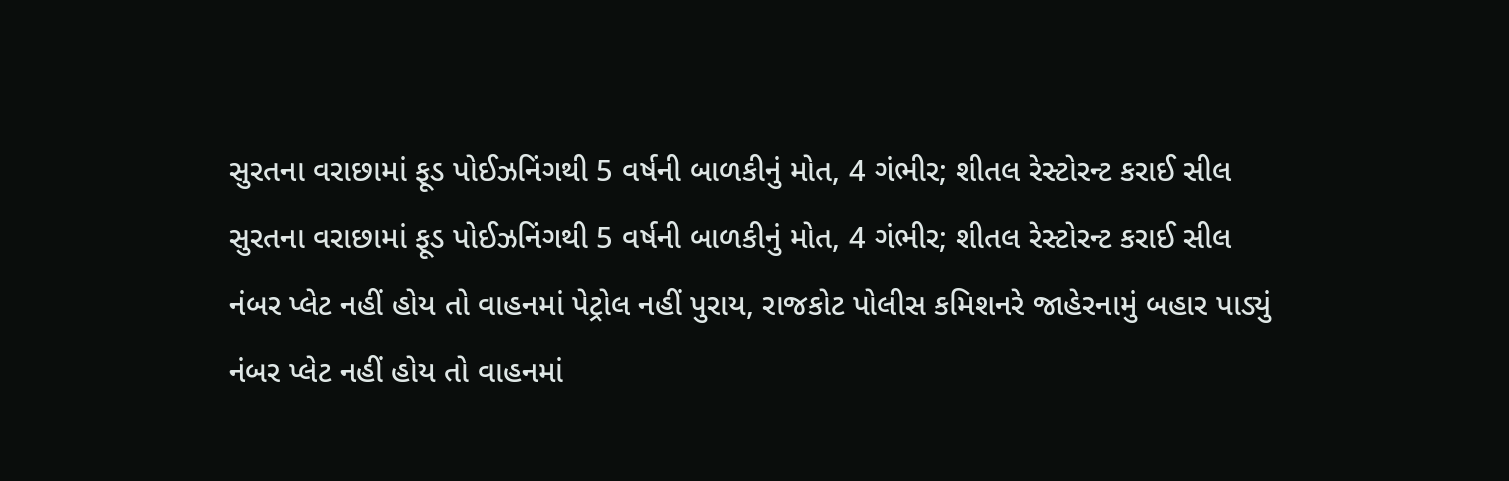સુરતના વરાછામાં ફૂડ પોઈઝનિંગથી 5 વર્ષની બાળકીનું મોત, 4 ગંભીર; શીતલ રેસ્ટોરન્ટ કરાઈ સીલ
સુરતના વરાછામાં ફૂડ પોઈઝનિંગથી 5 વર્ષની બાળકીનું મોત, 4 ગંભીર; શીતલ રેસ્ટોરન્ટ કરાઈ સીલ
નંબર પ્લેટ નહીં હોય તો વાહનમાં પેટ્રોલ નહીં પુરાય, રાજકોટ પોલીસ કમિશનરે જાહેરનામું બહાર પાડ્યું
નંબર પ્લેટ નહીં હોય તો વાહનમાં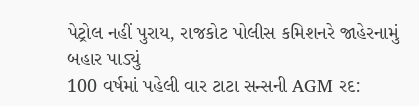પેટ્રોલ નહીં પુરાય, રાજકોટ પોલીસ કમિશનરે જાહેરનામું બહાર પાડ્યું
100 વર્ષમાં પહેલી વાર ટાટા સન્સની AGM રદ: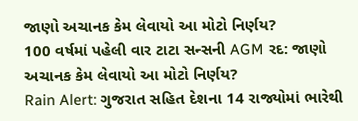જાણો અચાનક કેમ લેવાયો આ મોટો નિર્ણય?
100 વર્ષમાં પહેલી વાર ટાટા સન્સની AGM રદ: જાણો અચાનક કેમ લેવાયો આ મોટો નિર્ણય?
Rain Alert: ગુજરાત સહિત દેશના 14 રાજ્યોમાં ભારેથી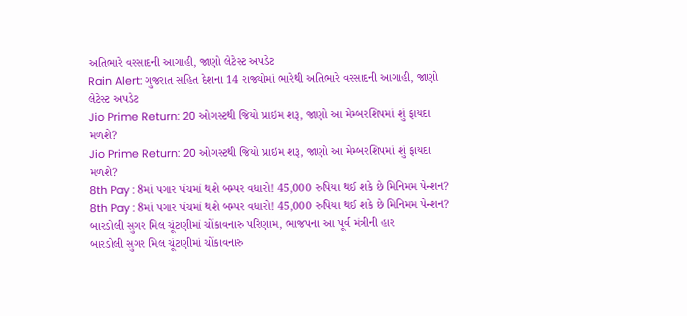અતિભારે વરસાદની આગાહી, જાણો લેટેસ્ટ અપડેટ
Rain Alert: ગુજરાત સહિત દેશના 14 રાજ્યોમાં ભારેથી અતિભારે વરસાદની આગાહી, જાણો લેટેસ્ટ અપડેટ
Jio Prime Return: 20 ઓગસ્ટથી જિયો પ્રાઇમ શરૂ, જાણો આ મેમ્બરશિપમાં શું ફાયદા મળશે?
Jio Prime Return: 20 ઓગસ્ટથી જિયો પ્રાઇમ શરૂ, જાણો આ મેમ્બરશિપમાં શું ફાયદા મળશે?
8th Pay : 8માં પગાર પંચમાં થશે બમ્પર વધારો! 45,000 રુપિયા થઈ શકે છે મિનિમમ પેન્શન?
8th Pay : 8માં પગાર પંચમાં થશે બમ્પર વધારો! 45,000 રુપિયા થઈ શકે છે મિનિમમ પેન્શન?
બારડોલી સુગર મિલ ચૂંટણીમાં ચોંકાવનારુ પરિણામ, ભાજપના આ પૂર્વ મંત્રીની હાર
બારડોલી સુગર મિલ ચૂંટણીમાં ચોંકાવનારુ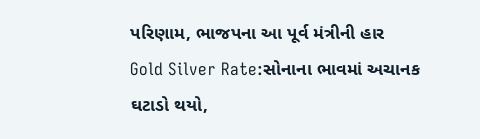પરિણામ, ભાજપના આ પૂર્વ મંત્રીની હાર
Gold Silver Rate:સોનાના ભાવમાં અચાનક ઘટાડો થયો,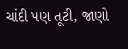ચાંદી પણ તૂટી, જાણો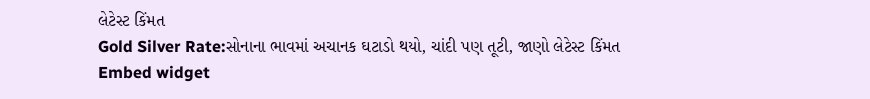લેટેસ્ટ કિંમત
Gold Silver Rate:સોનાના ભાવમાં અચાનક ઘટાડો થયો, ચાંદી પણ તૂટી, જાણો લેટેસ્ટ કિંમત
Embed widget